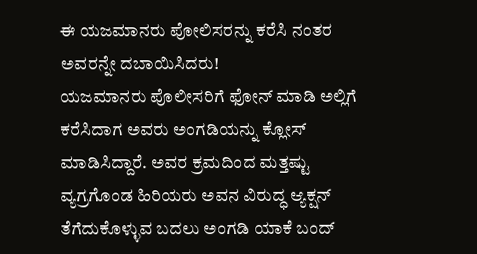ಈ ಯಜಮಾನರು ಪೋಲಿಸರನ್ನು ಕರೆಸಿ ನಂತರ ಅವರನ್ನೇ ದಬಾಯಿಸಿದರು!
ಯಜಮಾನರು ಪೊಲೀಸರಿಗೆ ಫೋನ್ ಮಾಡಿ ಅಲ್ಲಿಗೆ ಕರೆಸಿದಾಗ ಅವರು ಅಂಗಡಿಯನ್ನು ಕ್ಲೋಸ್ ಮಾಡಿಸಿದ್ದಾರೆ. ಅವರ ಕ್ರಮದಿಂದ ಮತ್ತಷ್ಟು ವ್ಯಗ್ರಗೊಂಡ ಹಿರಿಯರು ಅವನ ವಿರುದ್ಧ ಆ್ಯಕ್ಷನ್ ತೆಗೆದುಕೊಳ್ಳುವ ಬದಲು ಅಂಗಡಿ ಯಾಕೆ ಬಂದ್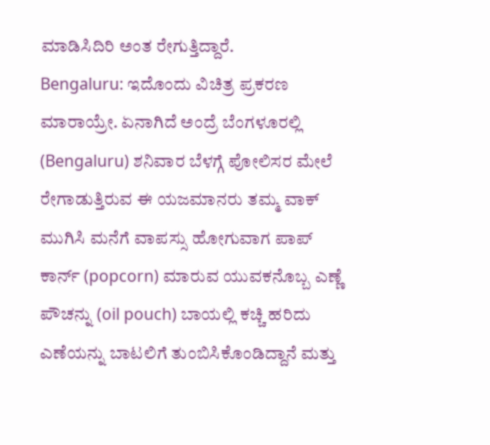ಮಾಡಿಸಿದಿರಿ ಅಂತ ರೇಗುತ್ತಿದ್ದಾರೆ.
Bengaluru: ಇದೊಂದು ವಿಚಿತ್ರ ಪ್ರಕರಣ ಮಾರಾಯ್ರೇ. ಏನಾಗಿದೆ ಅಂದ್ರೆ ಬೆಂಗಳೂರಲ್ಲಿ (Bengaluru) ಶನಿವಾರ ಬೆಳಗ್ಗೆ ಪೋಲಿಸರ ಮೇಲೆ ರೇಗಾಡುತ್ತಿರುವ ಈ ಯಜಮಾನರು ತಮ್ಮ ವಾಕ್ ಮುಗಿಸಿ ಮನೆಗೆ ವಾಪಸ್ಸು ಹೋಗುವಾಗ ಪಾಪ್ ಕಾರ್ನ್ (popcorn) ಮಾರುವ ಯುವಕನೊಬ್ಬ ಎಣ್ಣೆ ಪೌಚನ್ನು (oil pouch) ಬಾಯಲ್ಲಿ ಕಚ್ಚಿ ಹರಿದು ಎಣೆಯನ್ನು ಬಾಟಲಿಗೆ ತುಂಬಿಸಿಕೊಂಡಿದ್ದಾನೆ ಮತ್ತು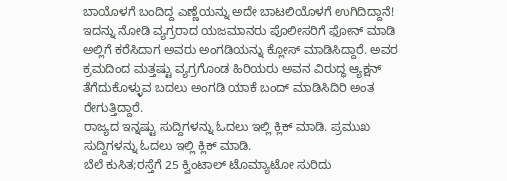ಬಾಯೊಳಗೆ ಬಂದಿದ್ದ ಎಣ್ಣೆಯನ್ನು ಅದೇ ಬಾಟಲಿಯೊಳಗೆ ಉಗಿದಿದ್ದಾನೆ! ಇದನ್ನು ನೋಡಿ ವ್ಯಗ್ರರಾದ ಯಜಮಾನರು ಪೊಲೀಸರಿಗೆ ಫೋನ್ ಮಾಡಿ ಅಲ್ಲಿಗೆ ಕರೆಸಿದಾಗ ಅವರು ಅಂಗಡಿಯನ್ನು ಕ್ಲೋಸ್ ಮಾಡಿಸಿದ್ದಾರೆ. ಅವರ ಕ್ರಮದಿಂದ ಮತ್ತಷ್ಟು ವ್ಯಗ್ರಗೊಂಡ ಹಿರಿಯರು ಅವನ ವಿರುದ್ಧ ಆ್ಯಕ್ಷನ್ ತೆಗೆದುಕೊಳ್ಳುವ ಬದಲು ಅಂಗಡಿ ಯಾಕೆ ಬಂದ್ ಮಾಡಿಸಿದಿರಿ ಅಂತ ರೇಗುತ್ತಿದ್ದಾರೆ.
ರಾಜ್ಯದ ಇನ್ನಷ್ಟು ಸುದ್ದಿಗಳನ್ನು ಓದಲು ಇಲ್ಲಿ ಕ್ಲಿಕ್ ಮಾಡಿ. ಪ್ರಮುಖ ಸುದ್ದಿಗಳನ್ನು ಓದಲು ಇಲ್ಲಿ ಕ್ಲಿಕ್ ಮಾಡಿ.
ಬೆಲೆ ಕುಸಿತ;ರಸ್ತೆಗೆ 25 ಕ್ವಿಂಟಾಲ್ ಟೊಮ್ಯಾಟೋ ಸುರಿದು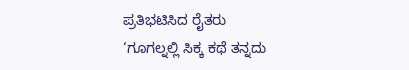ಪ್ರತಿಭಟಿಸಿದ ರೈತರು
‘ಗೂಗಲ್ನಲ್ಲಿ ಸಿಕ್ಕ ಕಥೆ ತನ್ನದು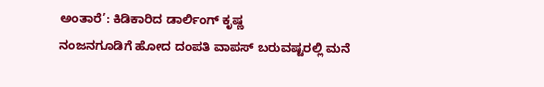ಅಂತಾರೆ’: ಕಿಡಿಕಾರಿದ ಡಾರ್ಲಿಂಗ್ ಕೃಷ್ಣ
ನಂಜನಗೂಡಿಗೆ ಹೋದ ದಂಪತಿ ವಾಪಸ್ ಬರುವಷ್ಟರಲ್ಲಿ ಮನೆ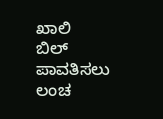ಖಾಲಿ
ಬಿಲ್ ಪಾವತಿಸಲು ಲಂಚ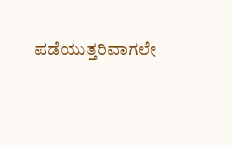ಪಡೆಯುತ್ತರಿವಾಗಲೇ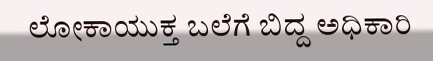ಲೋಕಾಯುಕ್ತ ಬಲೆಗೆ ಬಿದ್ದ ಅಧಿಕಾರಿ